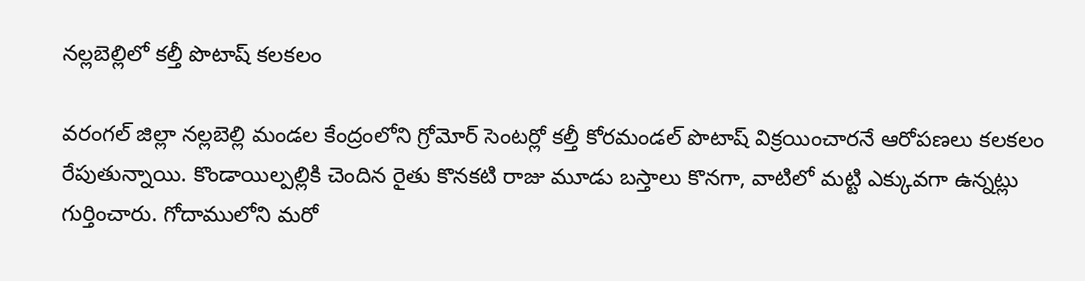నల్లబెల్లిలో కల్తీ పొటాష్ కలకలం

వరంగల్ జిల్లా నల్లబెల్లి మండల కేంద్రంలోని గ్రోమోర్ సెంటర్లో కల్తీ కోరమండల్ పొటాష్ విక్రయించారనే ఆరోపణలు కలకలం రేపుతున్నాయి. కొండాయిల్పల్లికి చెందిన రైతు కొనకటి రాజు మూడు బస్తాలు కొనగా, వాటిలో మట్టి ఎక్కువగా ఉన్నట్లు గుర్తించారు. గోదాములోని మరో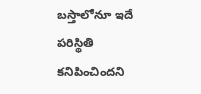బస్తాలోనూ ఇదే పరిస్థితి కనిపించిందని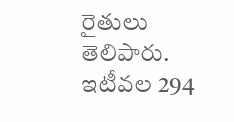రైతులు తెలిపారు. ఇటీవల 294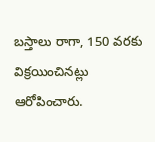బస్తాలు రాగా, 150 వరకు విక్రయించినట్లు ఆరోపించారు.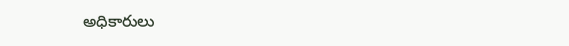అధికారులు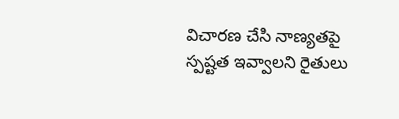విచారణ చేసి నాణ్యతపై స్పష్టత ఇవ్వాలని రైతులు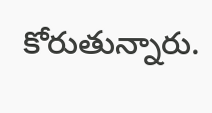కోరుతున్నారు.